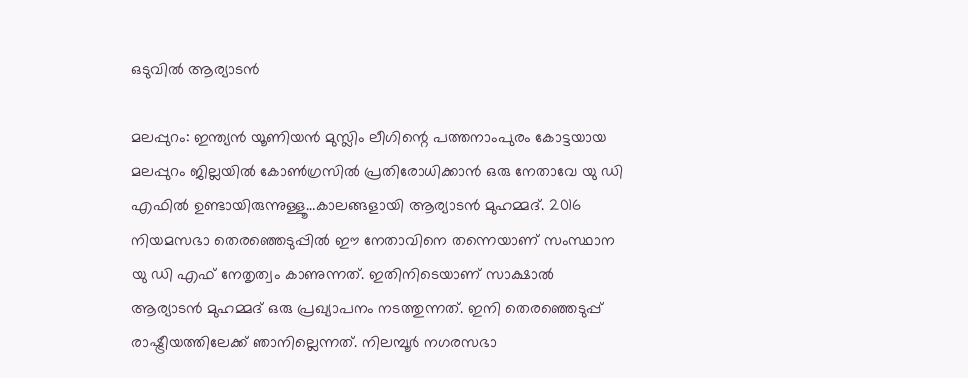ഒടുവില്‍ ആര്യാടന്‍

മലപ്പുറം: ഇന്ത്യന്‍ യൂണിയന്‍ മുസ്ലിം ലീഗിന്റെ പത്തനാംപുരം കോട്ടയായ മലപ്പുറം ജില്ലയില്‍ കോണ്‍ഗ്രസില്‍ പ്രതിരോധിക്കാന്‍ ഒരു നേതാവേ യു ഡി എഫില്‍ ഉണ്ടായിരുന്നുള്ളൂ…കാലങ്ങളായി ആര്യാടന്‍ മുഹമ്മദ്. 2016 നിയമസഭാ തെരഞ്ഞെടുപ്പില്‍ ഈ നേതാവിനെ തന്നെയാണ് സംസ്ഥാന യു ഡി എഫ് നേതൃത്വം കാണുന്നത്. ഇതിനിടെയാണ് സാക്ഷാല്‍ ആര്യാടന്‍ മുഹമ്മദ് ഒരു പ്രഖ്യാപനം നടത്തുന്നത്. ഇനി തെരഞ്ഞെടുപ്പ് രാഷ്ട്രീയത്തിലേക്ക് ഞാനില്ലെന്നത്. നിലമ്പൂര്‍ നഗരസഭാ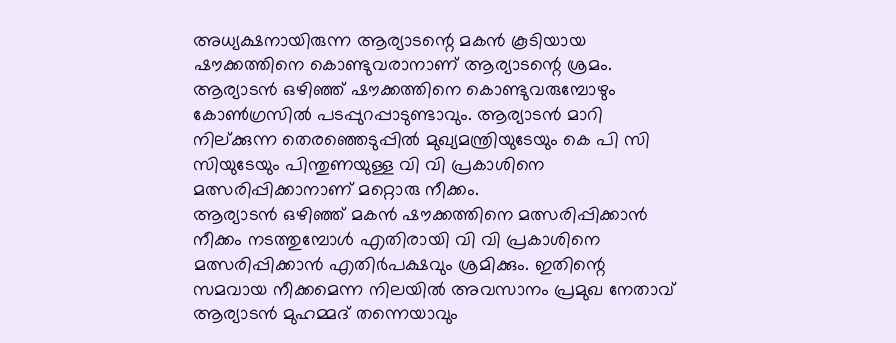അധ്യക്ഷനായിരുന്ന ആര്യാടന്റെ മകന്‍ കൂടിയായ ഷൗക്കത്തിനെ കൊണ്ടുവരാനാണ് ആര്യാടന്റെ ശ്രമം. ആര്യാടന്‍ ഒഴിഞ്ഞ് ഷൗക്കത്തിനെ കൊണ്ടുവരുമ്പോഴും കോണ്‍ഗ്രസില്‍ പടപ്പുറപ്പാടുണ്ടാവും. ആര്യാടന്‍ മാറി നില്ക്കുന്ന തെരഞ്ഞെടുപ്പില്‍ മുഖ്യമന്ത്രിയുടേയും കെ പി സി സിയുടേയും പിന്തുണയുള്ള വി വി പ്രകാശിനെ മത്സരിപ്പിക്കാനാണ് മറ്റൊരു നീക്കം.
ആര്യാടന്‍ ഒഴിഞ്ഞ് മകന്‍ ഷൗക്കത്തിനെ മത്സരിപ്പിക്കാന്‍ നീക്കം നടത്തുമ്പോള്‍ എതിരായി വി വി പ്രകാശിനെ മത്സരിപ്പിക്കാന്‍ എതിര്‍പക്ഷവും ശ്രമിക്കും. ഇതിന്റെ സമവായ നീക്കമെന്ന നിലയില്‍ അവസാനം പ്രമുഖ നേതാവ് ആര്യാടന്‍ മുഹമ്മദ് തന്നെയാവും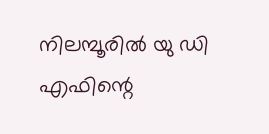നിലമ്പൂരില്‍ യു ഡി എഫിന്റെ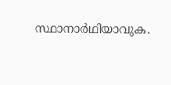സ്ഥാനാര്‍ഥിയാവുക.